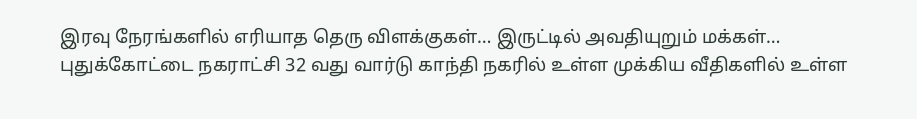இரவு நேரங்களில் எரியாத தெரு விளக்குகள்… இருட்டில் அவதியுறும் மக்கள்…
புதுக்கோட்டை நகராட்சி 32 வது வார்டு காந்தி நகரில் உள்ள முக்கிய வீதிகளில் உள்ள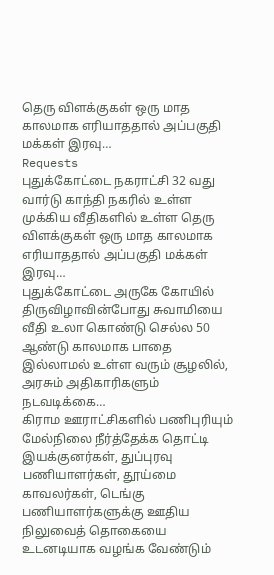தெரு விளக்குகள் ஒரு மாத காலமாக எரியாததால் அப்பகுதி மக்கள் இரவு…
Requests
புதுக்கோட்டை நகராட்சி 32 வது வார்டு காந்தி நகரில் உள்ள முக்கிய வீதிகளில் உள்ள தெரு விளக்குகள் ஒரு மாத காலமாக எரியாததால் அப்பகுதி மக்கள் இரவு…
புதுக்கோட்டை அருகே கோயில் திருவிழாவின்போது சுவாமியை வீதி உலா கொண்டு செல்ல 50 ஆண்டு காலமாக பாதை இல்லாமல் உள்ள வரும் சூழலில், அரசும் அதிகாரிகளும் நடவடிக்கை…
கிராம ஊராட்சிகளில் பணிபுரியும் மேல்நிலை நீர்த்தேக்க தொட்டி இயக்குனர்கள், துப்புரவு பணியாளர்கள், தூய்மை காவலர்கள், டெங்கு பணியாளர்களுக்கு ஊதிய நிலுவைத் தொகையை உடனடியாக வழங்க வேண்டும்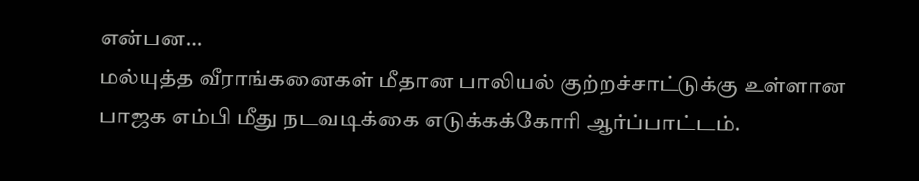என்பன…
மல்யுத்த வீராங்கனைகள் மீதான பாலியல் குற்றச்சாட்டுக்கு உள்ளான பாஜக எம்பி மீது நடவடிக்கை எடுக்கக்கோரி ஆர்ப்பாட்டம்.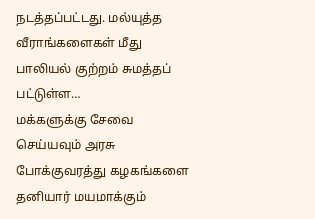நடத்தப்பட்டது. மல்யுத்த வீராங்களைகள் மீது பாலியல் குற்றம் சுமத்தப் பட்டுள்ள…
மக்களுக்கு சேவை செய்யவும் அரசு போக்குவரத்து கழகங்களை தனியார் மயமாக்கும்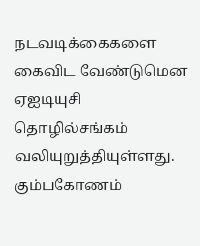நடவடிக்கைகளை கைவிட வேண்டுமென ஏஐடியுசி தொழில்சங்கம் வலியுறுத்தியுள்ளது. கும்பகோணம்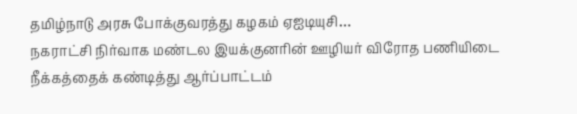தமிழ்நாடு அரசு போக்குவரத்து கழகம் ஏஐடியுசி…
நகராட்சி நிர்வாக மண்டல இயக்குனரின் ஊழியர் விரோத பணியிடை நீக்கத்தைக் கண்டித்து ஆர்ப்பாட்டம்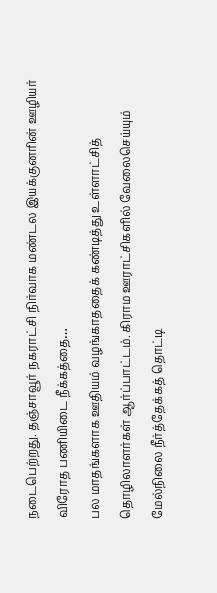நடைபெற்றது. தஞ்சாவூர் நகராட்சி நிர்வாக மண்டல இயக்குனரின் ஊழியர் விரோத பணியிடை நீக்கத்தை…
பல மாதங்களாக ஊதியம் வழங்காததைக் கண்டித்து உள்ளாட்சித் தொழிலாளர்கள் ஆர்ப்பாட்டம். கிராம ஊராட்சிகளில் வேலைசெய்யும் மேல்நிலை நீர்த்தேக்கத் தொட்டி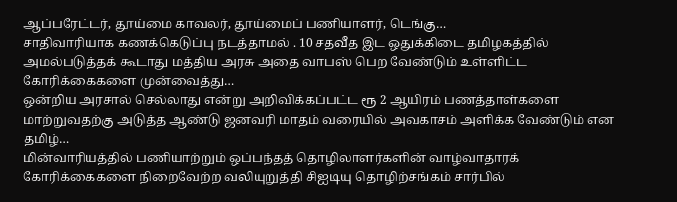ஆப்பரேட்டர், தூய்மை காவலர், தூய்மைப் பணியாளர், டெங்கு…
சாதிவாரியாக கணக்கெடுப்பு நடத்தாமல் . 10 சதவீத இட ஒதுக்கிடை தமிழகத்தில் அமல்படுத்தக் கூடாது மத்திய அரசு அதை வாபஸ் பெற வேண்டும் உள்ளிட்ட கோரிக்கைகளை முன்வைத்து…
ஒன்றிய அரசால் செல்லாது என்று அறிவிக்கப்பட்ட ரூ 2 ஆயிரம் பணத்தாள்களை மாற்றுவதற்கு அடுத்த ஆண்டு ஜனவரி மாதம் வரையில் அவகாசம் அளிக்க வேண்டும் என தமிழ்…
மின்வாரியத்தில் பணியாற்றும் ஒப்பந்தத் தொழிலாளர்களின் வாழ்வாதாரக் கோரிக்கைகளை நிறைவேற்ற வலியுறுத்தி சிஐடியு தொழிற்சங்கம் சார்பில்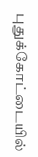புதுக்கோட்டையில்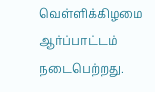வெள்ளிக்கிழமை ஆர்ப்பாட்டம் நடைபெற்றது.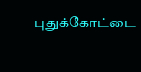புதுக்கோட்டை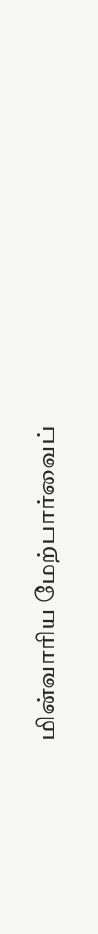மின்வாரிய மேற்பார்வைப்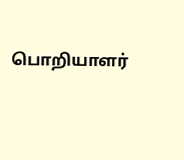பொறியாளர்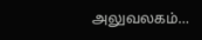அலுவலகம்…